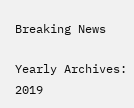Breaking News

Yearly Archives: 2019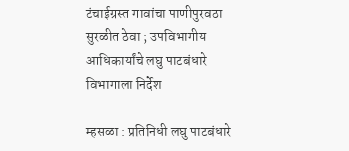टंचाईग्रस्त गावांचा पाणीपुरवठा सुरळीत ठेवा ; उपविभागीय आधिकार्यांचे लघु पाटबंधारे विभागाला निर्देश

म्हसळा : प्रतिनिधी लघु पाटबंधारे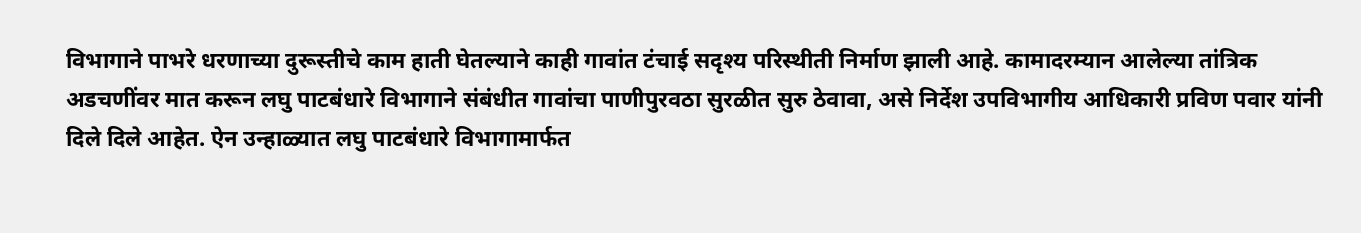विभागाने पाभरे धरणाच्या दुरूस्तीचे काम हाती घेतल्याने काही गावांत टंचाई सदृश्य परिस्थीती निर्माण झाली आहे. कामादरम्यान आलेल्या तांत्रिक अडचणींवर मात करून लघु पाटबंधारे विभागाने संबंधीत गावांचा पाणीपुरवठा सुरळीत सुरु ठेवावा, असे निर्देश उपविभागीय आधिकारी प्रविण पवार यांनी दिले दिले आहेत. ऐन उन्हाळ्यात लघु पाटबंधारे विभागामार्फत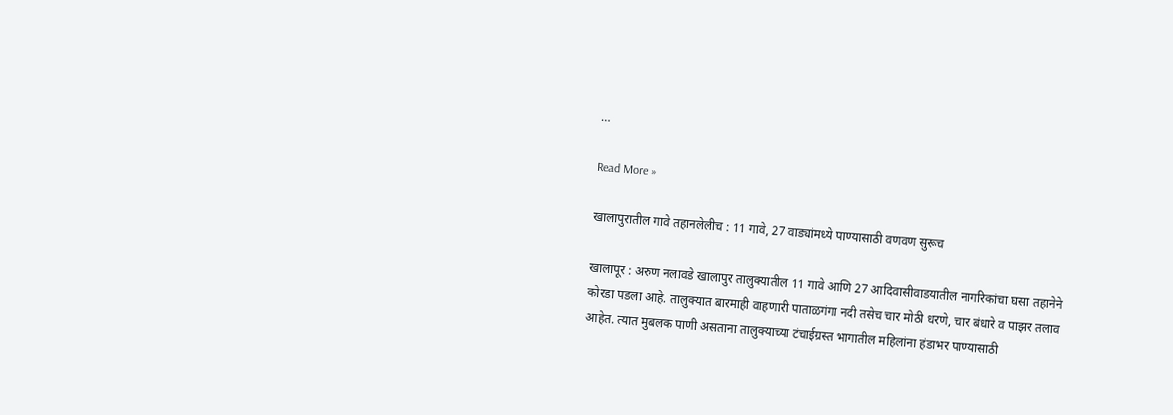…

Read More »

खालापुरातील गावे तहानलेलीच : 11 गावे, 27 वाड्यांमध्ये पाण्यासाठी वणवण सुरूच

खालापूर : अरुण नलावडे खालापुर तालुक्यातील 11 गावे आणि 27 आदिवासीवाडयातील नागरिकांचा घसा तहानेने  कोरडा पडला आहे. तालुक्यात बारमाही वाहणारी पाताळगंगा नदी तसेच चार मोठी धरणे, चार बंधारे व पाझर तलाव आहेत. त्यात मुबलक पाणी असताना तालुक्याच्या टंचाईग्रस्त भागातील महिलांना हंडाभर पाण्यासाठी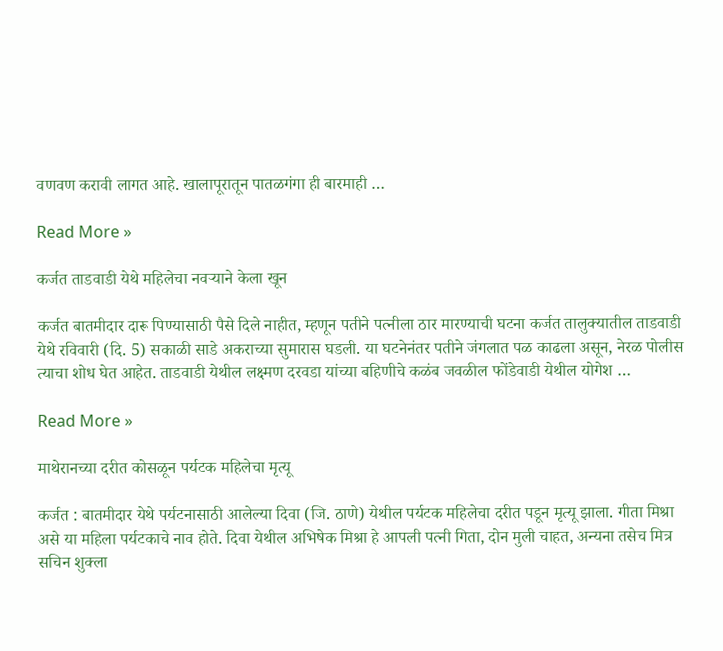वणवण करावी लागत आहे. खालापूरातून पातळगंगा ही बारमाही …

Read More »

कर्जत ताडवाडी येथे महिलेचा नवर्‍याने केला खून

कर्जत बातमीदार दारू पिण्यासाठी पैसे दिले नाहीत, म्हणून पतीने पत्नीला ठार मारण्याची घटना कर्जत तालुक्यातील ताडवाडी येथे रविवारी (दि. 5) सकाळी साडे अकराच्या सुमारास घडली. या घटनेनंतर पतीने जंगलात पळ काढला असून, नेरळ पोलीस त्याचा शोध घेत आहेत. ताडवाडी येथील लक्ष्मण दरवडा यांच्या बहिणीचे कळंब जवळील फोंडेवाडी येथील योगेश …

Read More »

माथेरानच्या दरीत कोसळून पर्यटक महिलेचा मृत्यू

कर्जत : बातमीदार येथे पर्यटनासाठी आलेल्या दिवा (जि. ठाणे) येथील पर्यटक महिलेचा दरीत पडून मृत्यू झाला. गीता मिश्रा असे या महिला पर्यटकाचे नाव होते. दिवा येथील अभिषेक मिश्रा हे आपली पत्नी गिता, दोन मुली चाहत, अन्यना तसेच मित्र सचिन शुक्ला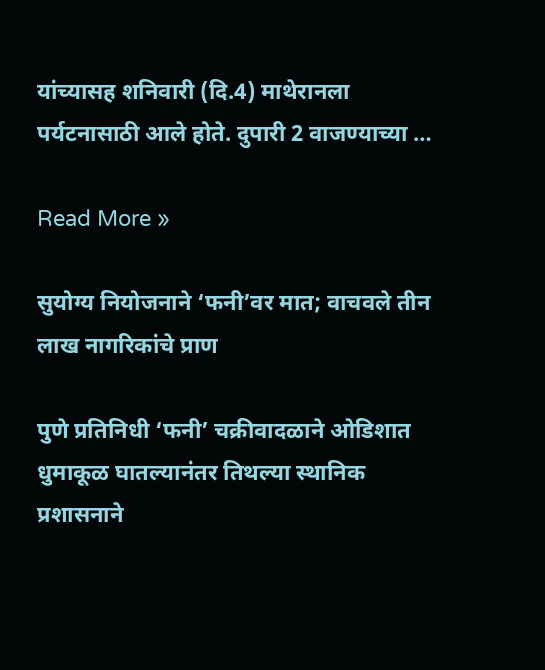यांच्यासह शनिवारी (दि.4) माथेरानला पर्यटनासाठी आले होते. दुपारी 2 वाजण्याच्या …

Read More »

सुयोग्य नियोजनाने ‘फनी’वर मात; वाचवले तीन लाख नागरिकांचे प्राण

पुणे प्रतिनिधी ‘फनी’ चक्रीवादळाने ओडिशात धुमाकूळ घातल्यानंतर तिथल्या स्थानिक प्रशासनाने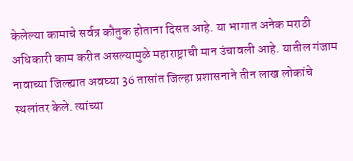केलेल्या कामाचे सर्वत्र कौतुक होताना दिसत आहे. या भागात अनेक मराठी अधिकारी काम करीत असल्यामुळे महाराष्ट्राची मान उंचावली आहे. यातील गंजाम नावाच्या जिल्ह्यात अवघ्या 36 तासांत जिल्हा प्रशासनाने तीन लाख लोकांचे स्थलांतर केले. त्यांच्या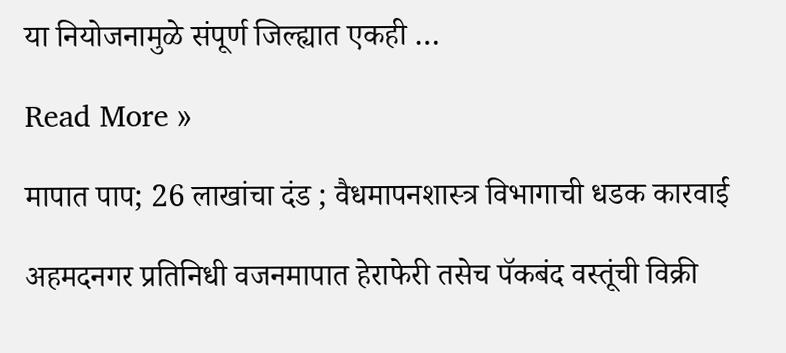या नियोजनामुळे संपूर्ण जिल्ह्यात एकही …

Read More »

मापात पाप; 26 लाखांचा दंड ; वैधमापनशास्त्र विभागाची धडक कारवार्ई

अहमदनगर प्रतिनिधी वजनमापात हेराफेरी तसेच पॅकबंद वस्तूंची विक्री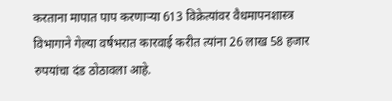करताना मापात पाप करणार्‍या 613 विक्रेत्यांवर वैधमापनशास्त्र विभागाने गेल्या वर्षभरात कारवाई करीत त्यांना 26 लाख 58 हजार रुपयांचा दंड ठोठावला आहे.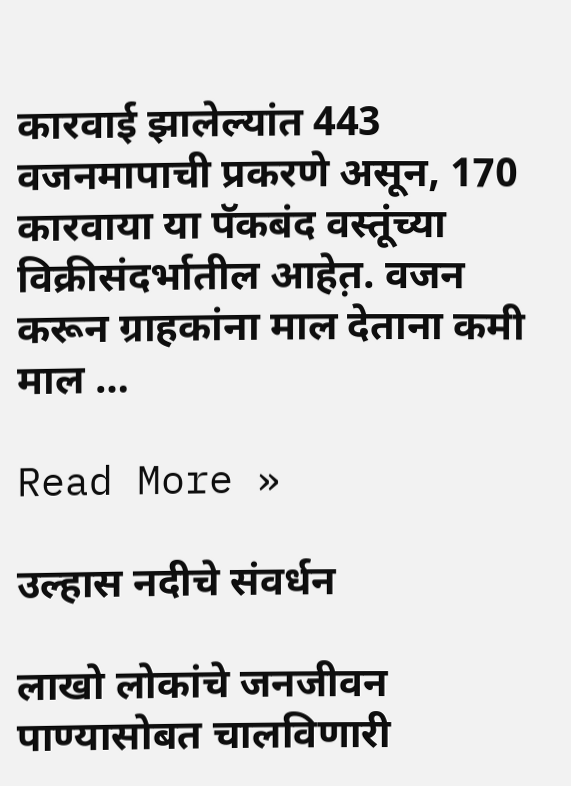कारवाई झालेल्यांत 443 वजनमापाची प्रकरणे असून, 170 कारवाया या पॅकबंद वस्तूंच्या विक्रीसंदर्भातील आहेत़. वजन करून ग्राहकांना माल देताना कमी माल …

Read More »

उल्हास नदीचे संवर्धन

लाखो लोकांचे जनजीवन पाण्यासोबत चालविणारी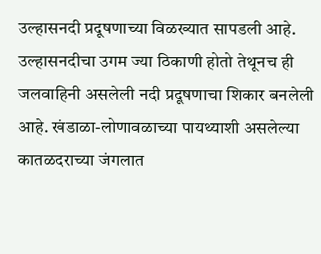उल्हासनदी प्रदूषणाच्या विळख्यात सापडली आहे. उल्हासनदीचा उगम ज्या ठिकाणी होतो तेथूनच ही जलवाहिनी असलेली नदी प्रदूषणाचा शिकार बनलेली आहे. खंडाळा-लोणावळाच्या पायथ्याशी असलेल्या कातळदराच्या जंगलात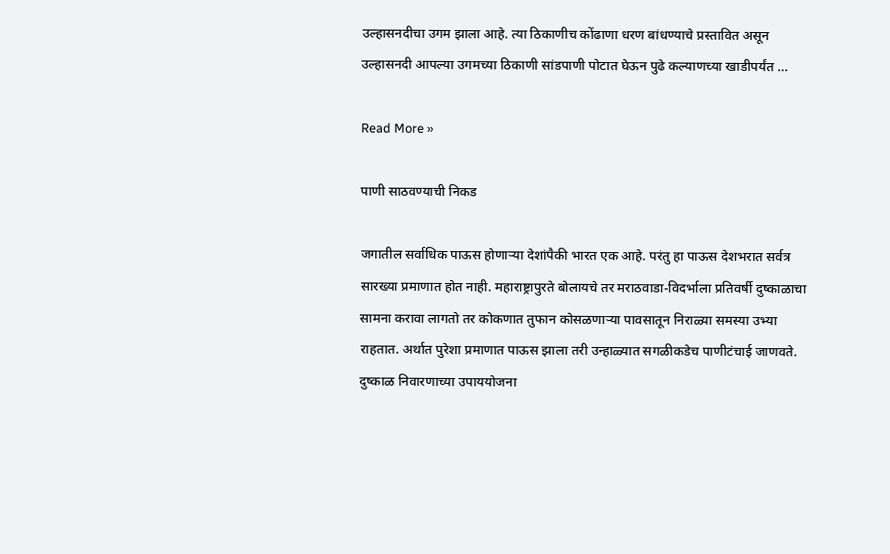उल्हासनदीचा उगम झाला आहे. त्या ठिकाणीच कोंढाणा धरण बांधण्याचे प्रस्तावित असून उल्हासनदी आपल्या उगमच्या ठिकाणी सांडपाणी पोटात घेऊन पुढे कल्याणच्या खाडीपर्यंत …

Read More »

पाणी साठवण्याची निकड

जगातील सर्वाधिक पाऊस होणार्‍या देशांपैकी भारत एक आहे. परंतु हा पाऊस देशभरात सर्वत्र सारख्या प्रमाणात होत नाही. महाराष्ट्रापुरते बोलायचे तर मराठवाडा-विदर्भाला प्रतिवर्षी दुष्काळाचा सामना करावा लागतो तर कोकणात तुफान कोसळणार्‍या पावसातून निराळ्या समस्या उभ्या राहतात. अर्थात पुरेशा प्रमाणात पाऊस झाला तरी उन्हाळ्यात सगळीकडेच पाणीटंचाई जाणवते. दुष्काळ निवारणाच्या उपाययोजना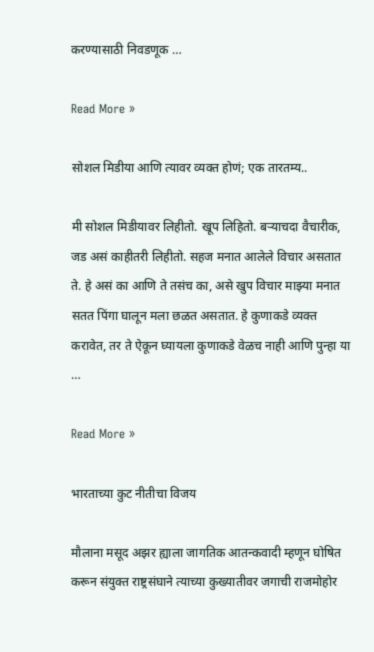करण्यासाठी निवडणूक …

Read More »

सोशल मिडीया आणि त्यावर व्यक्त होणं; एक तारतम्य..

मी सोशल मिडीयावर लिहीतो. खूप लिहितो. बर्‍याचदा वैचारीक, जड असं काहीतरी लिहीतो. सहज मनात आलेले विचार असतात ते. हे असं का आणि ते तसंच का, असे खुप विचार माझ्या मनात सतत पिंगा घालून मला छळत असतात. हे कुणाकडे व्यक्त करावेत, तर ते ऐकून घ्यायला कुणाकडे वेळच नाही आणि पुन्हा या …

Read More »

भारताच्या कुट नीतीचा विजय

मौलाना मसूद अझर ह्याला जागतिक आतन्कवादी म्हणून घोषित करून संयुक्त राष्ट्रसंघाने त्याच्या कुख्यातीवर जगाची राजमोहोर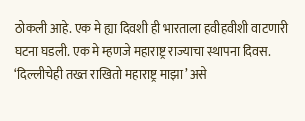ठोकली आहे. एक मे ह्या दिवशी ही भारताला हवीहवीशी वाटणारी घटना घडली. एक मे म्हणजे महाराष्ट्र राज्याचा स्थापना दिवस. ‘दिल्लीचेही तख्त राखितो महाराष्ट्र माझा’ असे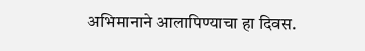अभिमानाने आलापिण्याचा हा दिवस.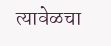त्यावेळचा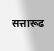सत्तारूढ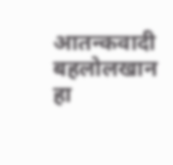आतन्कवादी बहलोलखान हा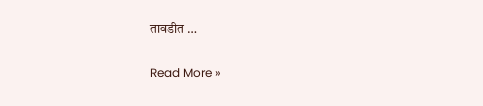तावडीत …

Read More »